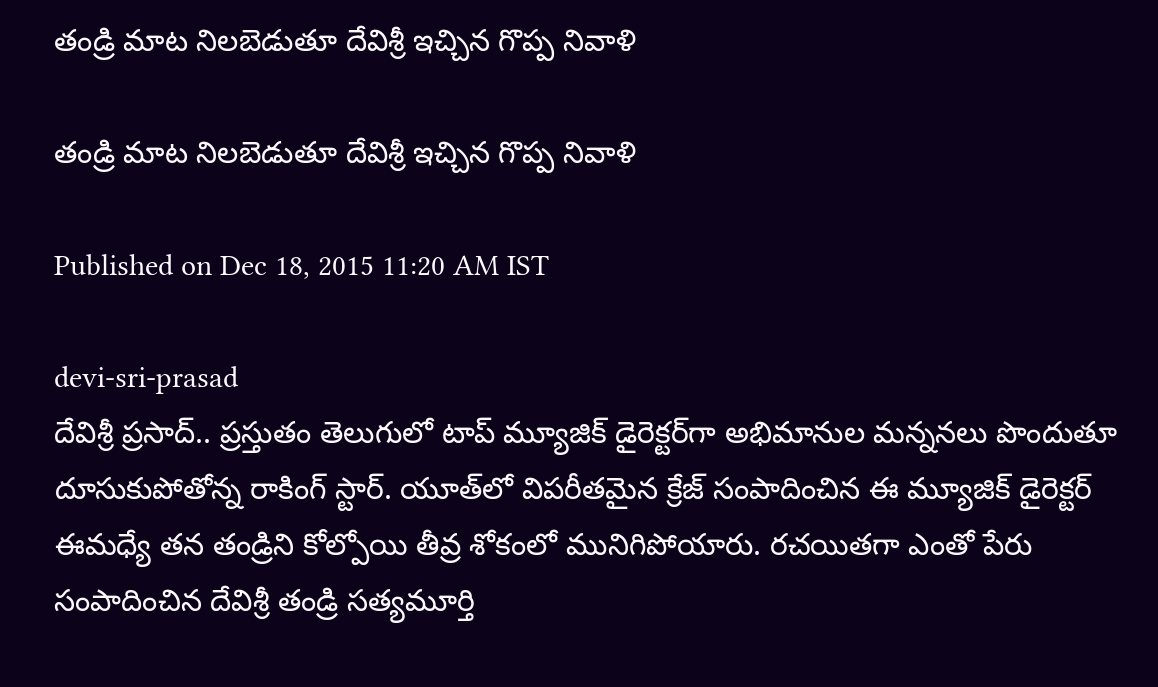తండ్రి మాట నిలబెడుతూ దేవిశ్రీ ఇచ్చిన గొప్ప నివాళి

తండ్రి మాట నిలబెడుతూ దేవిశ్రీ ఇచ్చిన గొప్ప నివాళి

Published on Dec 18, 2015 11:20 AM IST

devi-sri-prasad
దేవిశ్రీ ప్రసాద్.. ప్రస్తుతం తెలుగులో టాప్ మ్యూజిక్ డైరెక్టర్‌గా అభిమానుల మన్ననలు పొందుతూ దూసుకుపోతోన్న రాకింగ్ స్టార్. యూత్‌లో విపరీతమైన క్రేజ్ సంపాదించిన ఈ మ్యూజిక్ డైరెక్టర్ ఈమధ్యే తన తండ్రిని కోల్పోయి తీవ్ర శోకంలో మునిగిపోయారు. రచయితగా ఎంతో పేరు సంపాదించిన దేవిశ్రీ తండ్రి సత్యమూర్తి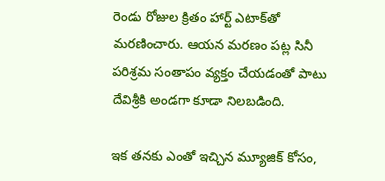రెండు రోజుల క్రితం హార్ట్ ఎటాక్‍‌తో మరణించారు. ఆయన మరణం పట్ల సినీ పరిశ్రమ సంతాపం వ్యక్తం చేయడంతో పాటు దేవిశ్రీకి అండగా కూడా నిలబడింది.

ఇక తనకు ఎంతో ఇచ్చిన మ్యూజిక్ కోసం,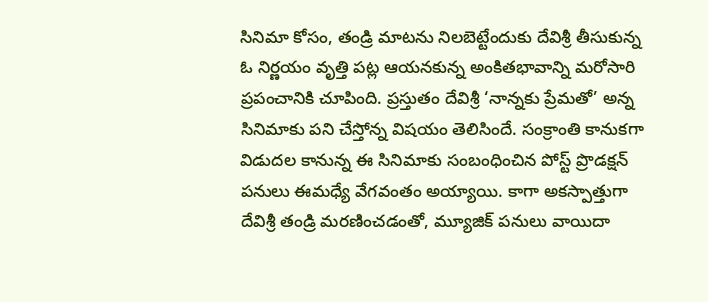సినిమా కోసం, తండ్రి మాటను నిలబెట్టేందుకు దేవిశ్రీ తీసుకున్న ఓ నిర్ణయం వృత్తి పట్ల ఆయనకున్న అంకితభావాన్ని మరోసారి ప్రపంచానికి చూపింది. ప్రస్తుతం దేవిశ్రీ ‘నాన్నకు ప్రేమతో’ అన్న సినిమాకు పని చేస్తోన్న విషయం తెలిసిందే. సంక్రాంతి కానుకగా విడుదల కానున్న ఈ సినిమాకు సంబంధించిన పోస్ట్ ప్రొడక్షన్ పనులు ఈమధ్యే వేగవంతం అయ్యాయి. కాగా అకస్పాత్తుగా దేవిశ్రీ తండ్రి మరణించడంతో, మ్యూజిక్ పనులు వాయిదా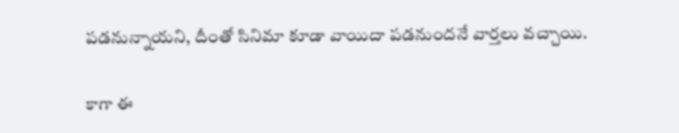పడనున్నాయని, దీంతో సినిమా కూడా వాయిదా పడనుందనే వార్తలు వచ్చాయి.

కాగా ఈ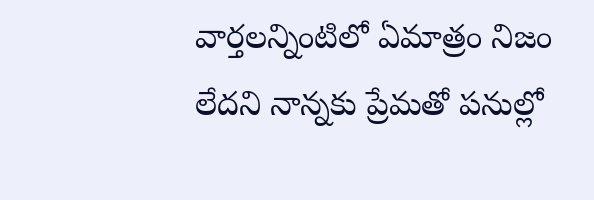వార్తలన్నింటిలో ఏమాత్రం నిజం లేదని నాన్నకు ప్రేమతో పనుల్లో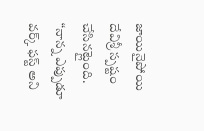జాయినైపోయి దేవిశ్రీ స్పష్టం చేసినట్లైంది. “నాన్న ఎప్పుడూ వర్క్ ఫస్ట్ అని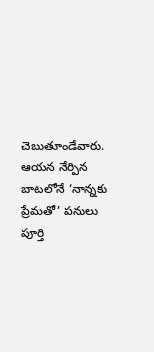చెబుతూండేవారు. ఆయన నేర్పిన బాటలోనే ‘నాన్నకు ప్రేమతో’ పనులు పూర్తి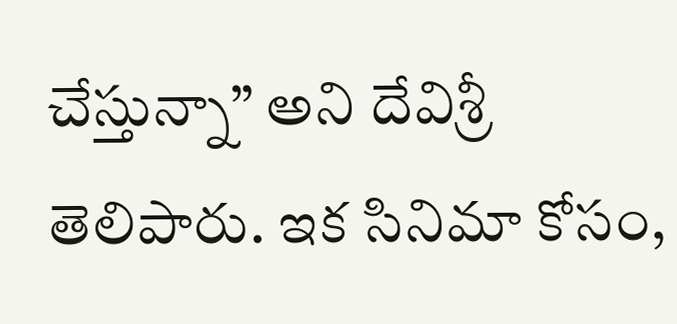చేస్తున్నా” అని దేవిశ్రీ తెలిపారు. ఇక సినిమా కోసం,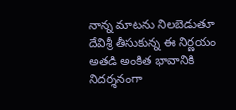నాన్న మాటను నిలబెడుతూ దేవిశ్రీ తీసుకున్న ఈ నిర్ణయం అతడి అంకిత భావానికి నిదర్శనంగా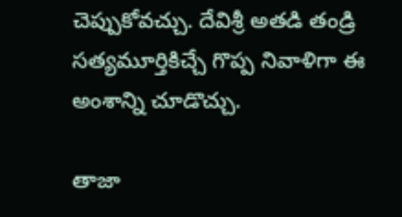చెప్పుకోవచ్చు. దేవిశ్రీ అతడి తండ్రి సత్యమూర్తికిచ్చే గొప్ప నివాళిగా ఈ అంశాన్ని చూడొచ్చు.

తాజా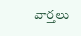వార్తలు